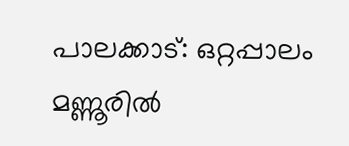പാലക്കാട്: ഒറ്റപ്പാലം മണ്ണൂരിൽ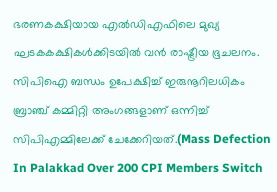ഭരണകക്ഷിയായ എൽഡിഎഫിലെ മുഖ്യ ഘടകകക്ഷികൾക്കിടയിൽ വൻ രാഷ്ട്രീയ ഭൂചലനം. സിപിഐ ബന്ധം ഉപേക്ഷിച്ച് ഇരുനൂറിലധികം ബ്രാഞ്ച് കമ്മിറ്റി അംഗങ്ങളാണ് ഒന്നിച്ച് സിപിഎമ്മിലേക്ക് ചേക്കേറിയത്.(Mass Defection In Palakkad Over 200 CPI Members Switch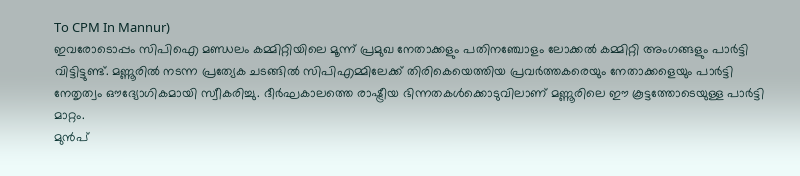To CPM In Mannur)
ഇവരോടൊപ്പം സിപിഐ മണ്ഡലം കമ്മിറ്റിയിലെ മൂന്ന് പ്രമുഖ നേതാക്കളും പതിനഞ്ചോളം ലോക്കൽ കമ്മിറ്റി അംഗങ്ങളും പാർട്ടി വിട്ടിട്ടുണ്ട്. മണ്ണൂരിൽ നടന്ന പ്രത്യേക ചടങ്ങിൽ സിപിഎമ്മിലേക്ക് തിരികെയെത്തിയ പ്രവർത്തകരെയും നേതാക്കളെയും പാർട്ടി നേതൃത്വം ഔദ്യോഗികമായി സ്വീകരിച്ചു. ദീർഘകാലത്തെ രാഷ്ട്രീയ ഭിന്നതകൾക്കൊടുവിലാണ് മണ്ണൂരിലെ ഈ കൂട്ടത്തോടെയുള്ള പാർട്ടി മാറ്റം.
മുൻപ്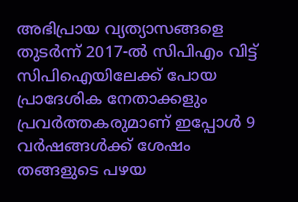അഭിപ്രായ വ്യത്യാസങ്ങളെ തുടർന്ന് 2017-ൽ സിപിഎം വിട്ട് സിപിഐയിലേക്ക് പോയ പ്രാദേശിക നേതാക്കളും പ്രവർത്തകരുമാണ് ഇപ്പോൾ 9 വർഷങ്ങൾക്ക് ശേഷം തങ്ങളുടെ പഴയ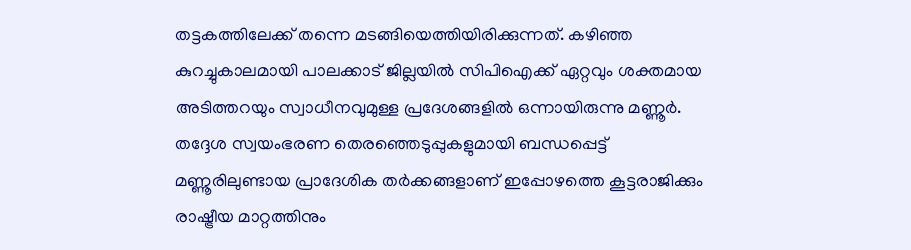തട്ടകത്തിലേക്ക് തന്നെ മടങ്ങിയെത്തിയിരിക്കുന്നത്. കഴിഞ്ഞ കുറച്ചുകാലമായി പാലക്കാട് ജില്ലയിൽ സിപിഐക്ക് ഏറ്റവും ശക്തമായ അടിത്തറയും സ്വാധീനവുമുള്ള പ്രദേശങ്ങളിൽ ഒന്നായിരുന്നു മണ്ണൂർ. തദ്ദേശ സ്വയംഭരണ തെരഞ്ഞെടുപ്പുകളുമായി ബന്ധപ്പെട്ട് മണ്ണൂരിലുണ്ടായ പ്രാദേശിക തർക്കങ്ങളാണ് ഇപ്പോഴത്തെ കൂട്ടരാജിക്കും രാഷ്ട്രീയ മാറ്റത്തിനും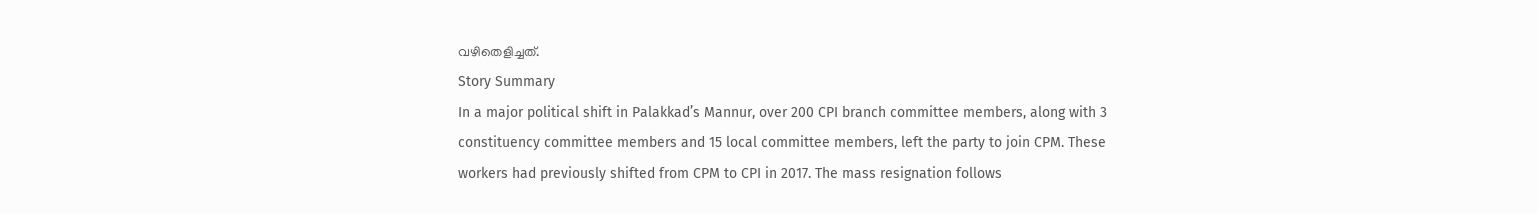വഴിതെളിച്ചത്.
Story Summary
In a major political shift in Palakkad’s Mannur, over 200 CPI branch committee members, along with 3 constituency committee members and 15 local committee members, left the party to join CPM. These workers had previously shifted from CPM to CPI in 2017. The mass resignation follows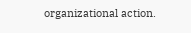organizational action.